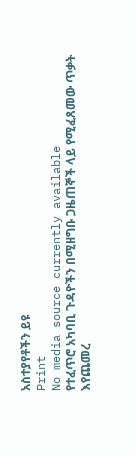አስተያየቶችን ይዩ
Print
No media source currently available
የተፈጥሮ አካባቢ ጉዳዮችን በሚዘግቡ ጋዜጠኞች ላይ የሚፈጸመው ጥቃት እየጨመረ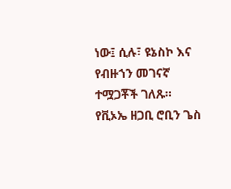ነው፤ ሲሉ፣ ዩኔስኮ እና የብዙኀን መገናኛ ተሟጋቾች ገለጹ።
የቪኦኤ ዘጋቢ ሮቢን ጌስ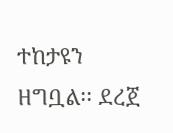ተከታዩን ዘግቧል፡፡ ደረጀ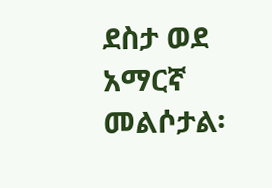ደስታ ወደ አማርኛ መልሶታል፡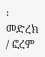፡
መድረክ / ፎረም